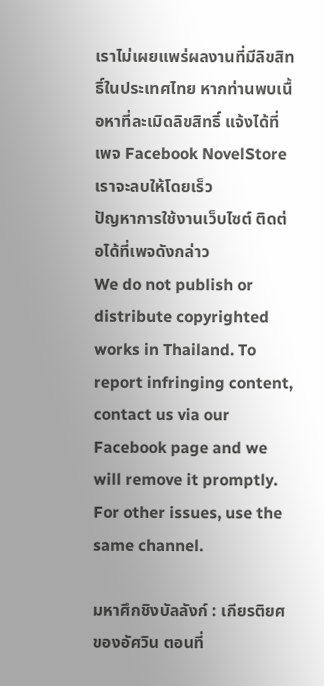เราไม่เผยแพร่ผลงานที่มีลิขสิทธิ์ในประเทศไทย หากท่านพบเนื้อหาที่ละเมิดลิขสิทธิ์ แจ้งได้ที่เพจ Facebook NovelStore เราจะลบให้โดยเร็ว
ปัญหาการใช้งานเว็บไซต์ ติดต่อได้ที่เพจดังกล่าว
We do not publish or distribute copyrighted works in Thailand. To report infringing content, contact us via our Facebook page and we will remove it promptly. For other issues, use the same channel.

มหาศึกชิงบัลลังก์ : เกียรติยศของอัศวิน ตอนที่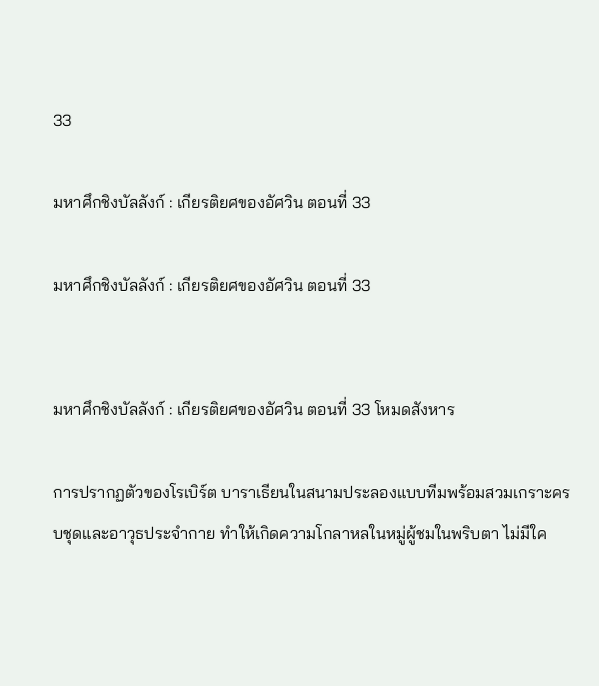33

มหาศึกชิงบัลลังก์ : เกียรติยศของอัศวิน ตอนที่ 33

มหาศึกชิงบัลลังก์ : เกียรติยศของอัศวิน ตอนที่ 33


มหาศึกชิงบัลลังก์ : เกียรติยศของอัศวิน ตอนที่ 33 โหมดสังหาร

การปรากฏตัวของโรเบิร์ต บาราเธียนในสนามประลองแบบทีมพร้อมสวมเกราะครบชุดและอาวุธประจำกาย ทำให้เกิดความโกลาหลในหมู่ผู้ชมในพริบตา ไม่มีใค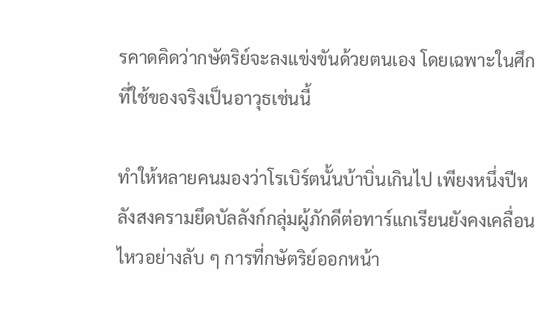รคาดคิดว่ากษัตริย์จะลงแข่งขันด้วยตนเอง โดยเฉพาะในศึกที่ใช้ของจริงเป็นอาวุธเช่นนี้

ทำให้หลายคนมองว่าโรเบิร์ตนั้นบ้าบิ่นเกินไป เพียงหนึ่งปีหลังสงครามยึดบัลลังก์กลุ่มผู้ภักดีต่อทาร์แกเรียนยังคงเคลื่อนไหวอย่างลับ ๆ การที่กษัตริย์ออกหน้า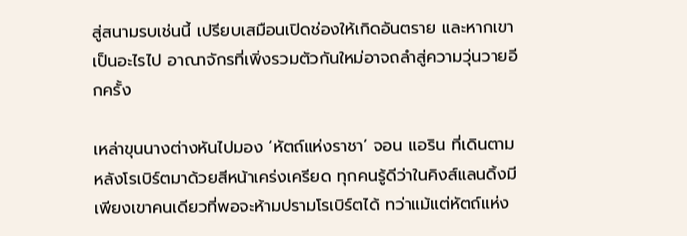สู่สนามรบเช่นนี้ เปรียบเสมือนเปิดช่องให้เกิดอันตราย และหากเขาเป็นอะไรไป อาณาจักรที่เพิ่งรวมตัวกันใหม่อาจถลำสู่ความวุ่นวายอีกครั้ง

เหล่าขุนนางต่างหันไปมอง ‘หัตถ์แห่งราชา’ จอน แอริน ที่เดินตามหลังโรเบิร์ตมาด้วยสีหน้าเคร่งเครียด ทุกคนรู้ดีว่าในคิงส์แลนดิ้งมีเพียงเขาคนเดียวที่พอจะห้ามปรามโรเบิร์ตได้ ทว่าแม้แต่หัตถ์แห่ง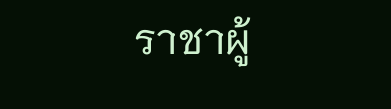ราชาผู้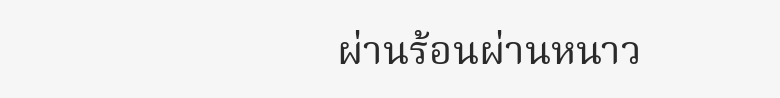ผ่านร้อนผ่านหนาว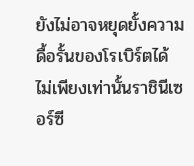ยังไม่อาจหยุดยั้งความดื้อรั้นของโรเบิร์ตได้ ไม่เพียงเท่านั้นราชินีเซอร์ซี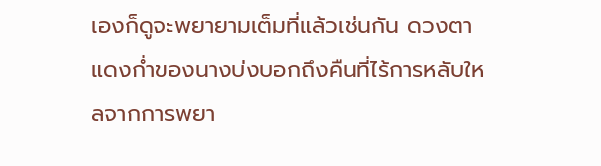เองก็ดูจะพยายามเต็มที่แล้วเช่นกัน ดวงตาแดงก่ำของนางบ่งบอกถึงคืนที่ไร้การหลับใหลจากการพยา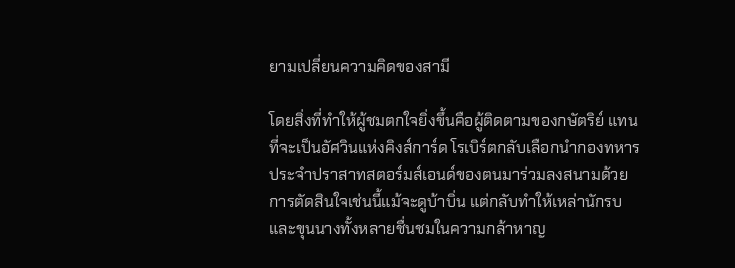ยามเปลี่ยนความคิดของสามี

โดยสิ่งที่ทำให้ผู้ชมตกใจยิ่งขึ้นคือผู้ติดตามของกษัตริย์ แทนที่จะเป็นอัศวินแห่งคิงส์การ์ด โรเบิร์ตกลับเลือกนำกองทหารประจำปราสาทสตอร์มส์เอนด์ของตนมาร่วมลงสนามด้วย การตัดสินใจเช่นนี้แม้จะดูบ้าบิ่น แต่กลับทำให้เหล่านักรบและขุนนางทั้งหลายชื่นชมในความกล้าหาญ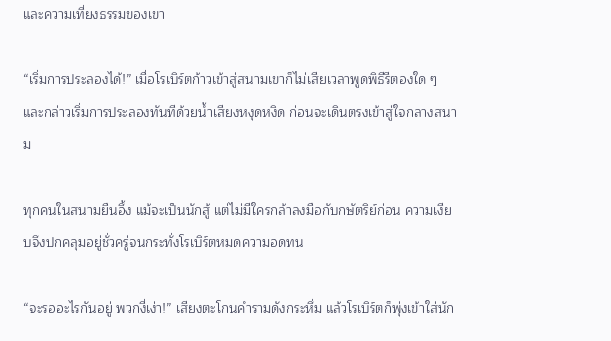และความเที่ยงธรรมของเขา

“เริ่มการประลองได้!” เมื่อโรเบิร์ตก้าวเข้าสู่สนามเขาก็ไม่เสียเวลาพูดพิธีรีตองใด ๆ และกล่าวเริ่มการประลองทันทีด้วยน้ำเสียงหงุดหงิด ก่อนจะเดินตรงเข้าสู่ใจกลางสนาม

ทุกคนในสนามยืนอึ้ง แม้จะเป็นนักสู้ แต่ไม่มีใครกล้าลงมือกับกษัตริย์ก่อน ความเงียบจึงปกคลุมอยู่ชั่วครู่จนกระทั่งโรเบิร์ตหมดความอดทน

“จะรออะไรกันอยู่ พวกงี่เง่า!” เสียงตะโกนคำรามดังกระหึ่ม แล้วโรเบิร์ตก็พุ่งเข้าใส่นัก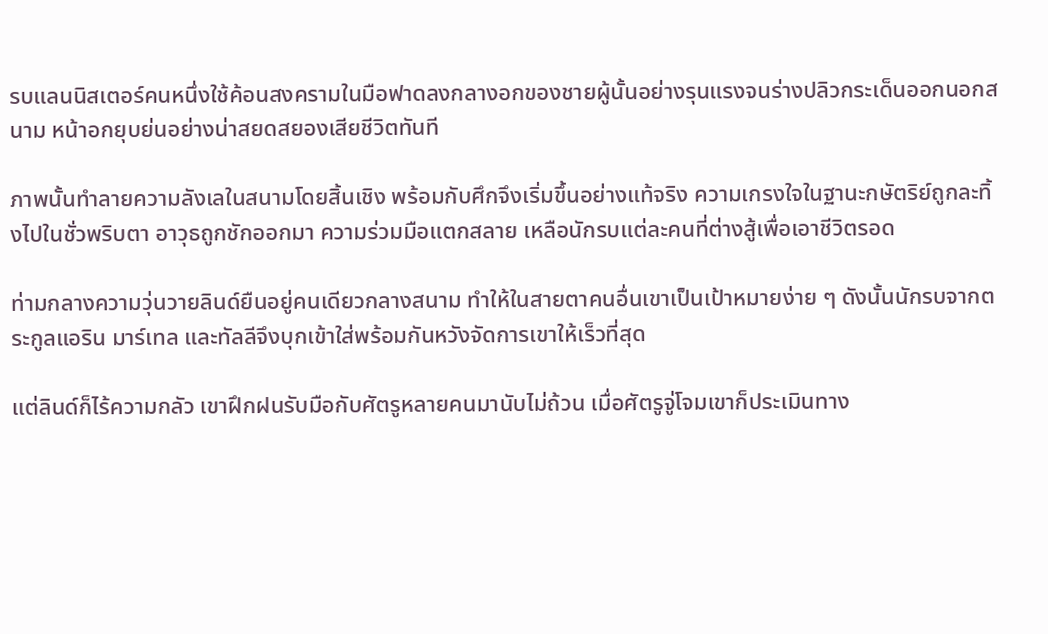รบแลนนิสเตอร์คนหนึ่งใช้ค้อนสงครามในมือฟาดลงกลางอกของชายผู้นั้นอย่างรุนแรงจนร่างปลิวกระเด็นออกนอกสนาม หน้าอกยุบย่นอย่างน่าสยดสยองเสียชีวิตทันที

ภาพนั้นทำลายความลังเลในสนามโดยสิ้นเชิง พร้อมกับศึกจึงเริ่มขึ้นอย่างแท้จริง ความเกรงใจในฐานะกษัตริย์ถูกละทิ้งไปในชั่วพริบตา อาวุธถูกชักออกมา ความร่วมมือแตกสลาย เหลือนักรบแต่ละคนที่ต่างสู้เพื่อเอาชีวิตรอด

ท่ามกลางความวุ่นวายลินด์ยืนอยู่คนเดียวกลางสนาม ทำให้ในสายตาคนอื่นเขาเป็นเป้าหมายง่าย ๆ ดังนั้นนักรบจากตระกูลแอริน มาร์เทล และทัลลีจึงบุกเข้าใส่พร้อมกันหวังจัดการเขาให้เร็วที่สุด

แต่ลินด์ก็ไร้ความกลัว เขาฝึกฝนรับมือกับศัตรูหลายคนมานับไม่ถ้วน เมื่อศัตรูจู่โจมเขาก็ประเมินทาง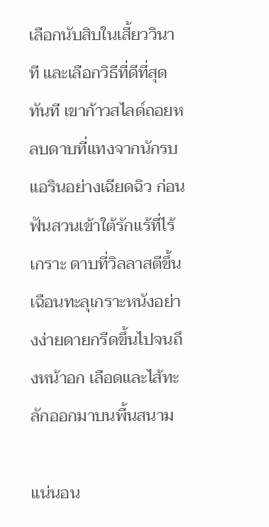เลือกนับสิบในเสี้ยววินาที และเลือกวิธีที่ดีที่สุดทันที เขาก้าวสไลด์ถอยหลบดาบที่แทงจากนักรบแอรินอย่างเฉียดฉิว ก่อนฟันสวนเข้าใต้รักแร้ที่ไร้เกราะ ดาบที่วิลลาสตีขึ้นเฉือนทะลุเกราะหนังอย่างง่ายดายกรีดขึ้นไปจนถึงหน้าอก เลือดและไส้ทะลักออกมาบนพื้นสนาม

แน่นอน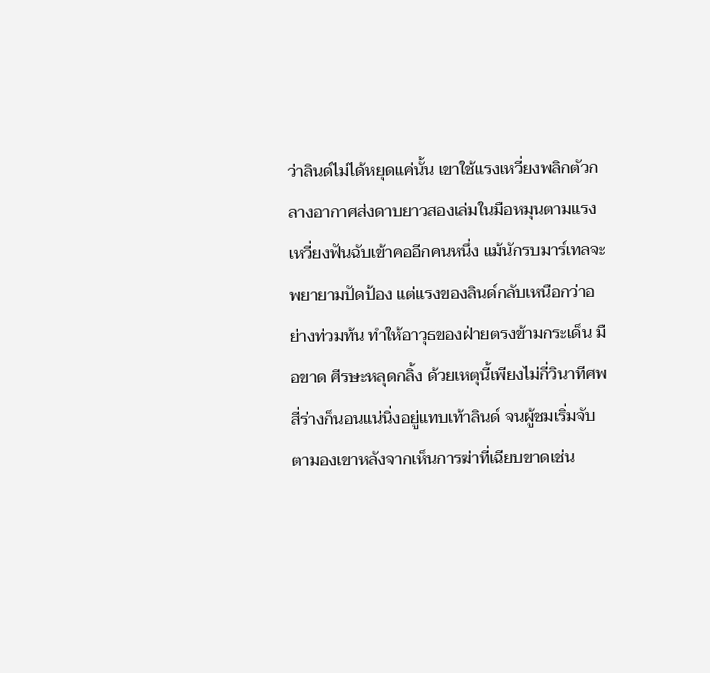ว่าลินด์ไม่ได้หยุดแค่นั้น เขาใช้แรงเหวี่ยงพลิกตัวกลางอากาศส่งดาบยาวสองเล่มในมือหมุนตามแรงเหวี่ยงฟันฉับเข้าคออีกคนหนึ่ง แม้นักรบมาร์เทลจะพยายามปัดป้อง แต่แรงของลินด์กลับเหนือกว่าอย่างท่วมท้น ทำให้อาวุธของฝ่ายตรงข้ามกระเด็น มือขาด ศีรษะหลุดกลิ้ง ด้วยเหตุนี้เพียงไม่กี่วินาทีศพสี่ร่างก็นอนแน่นิ่งอยู่แทบเท้าลินด์ จนผู้ชมเริ่มจับตามองเขาหลังจากเห็นการฆ่าที่เฉียบขาดเช่น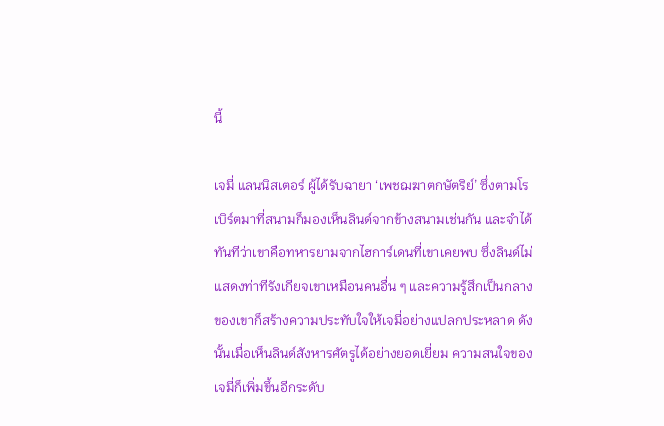นี้

เจมี่ แลนนิสเตอร์ ผู้ได้รับฉายา ‘เพชฌฆาตกษัตริย์’ ซึ่งตามโรเบิร์ตมาที่สนามก็มองเห็นลินด์จากข้างสนามเช่นกัน และจำได้ทันทีว่าเขาคือทหารยามจากไฮการ์เดนที่เขาเคยพบ ซึ่งลินด์ไม่แสดงท่าทีรังเกียจเขาเหมือนคนอื่น ๆ และความรู้สึกเป็นกลางของเขาก็สร้างความประทับใจให้เจมี่อย่างแปลกประหลาด ดังนั้นเมื่อเห็นลินด์สังหารศัตรูได้อย่างยอดเยี่ยม ความสนใจของเจมี่ก็เพิ่มขึ้นอีกระดับ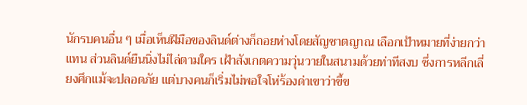นักรบคนอื่น ๆ เมื่อเห็นฝีมือของลินด์ต่างก็ถอยห่างโดยสัญชาตญาณ เลือกเป้าหมายที่ง่ายกว่าแทน ส่วนลินด์ยืนนิ่งไม่ไล่ตามใคร เฝ้าสังเกตความวุ่นวายในสนามด้วยท่าทีสงบ ซึ่งการหลีกเลี่ยงศึกแม้จะปลอดภัย แต่บางคนก็เริ่มไม่พอใจโห่ร้องด่าเขาว่าขี้ข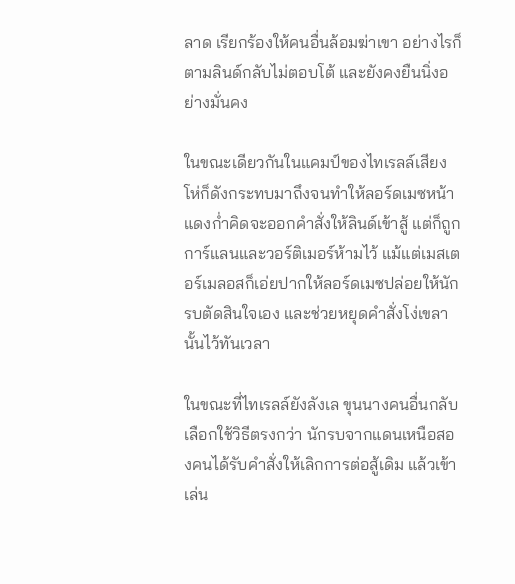ลาด เรียกร้องให้คนอื่นล้อมฆ่าเขา อย่างไรก็ตามลินด์กลับไม่ตอบโต้ และยังคงยืนนิ่งอย่างมั่นคง

ในขณะเดียวกันในแคมป์ของไทเรลล์เสียงโห่ก็ดังกระทบมาถึงจนทำให้ลอร์ดเมซหน้าแดงก่ำคิดจะออกคำสั่งให้ลินด์เข้าสู้ แต่ก็ถูกการ์แลนและวอร์ติเมอร์ห้ามไว้ แม้แต่เมสเตอร์เมลอสก็เอ่ยปากให้ลอร์ดเมซปล่อยให้นักรบตัดสินใจเอง และช่วยหยุดคำสั่งโง่เขลานั้นไว้ทันเวลา

ในขณะที่ไทเรลล์ยังลังเล ขุนนางคนอื่นกลับเลือกใช้วิธีตรงกว่า นักรบจากแดนเหนือสองคนได้รับคำสั่งให้เลิกการต่อสู้เดิม แล้วเข้าเล่น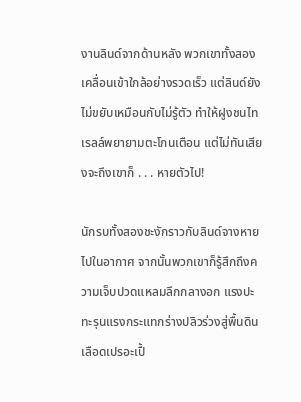งานลินด์จากด้านหลัง พวกเขาทั้งสองเคลื่อนเข้าใกล้อย่างรวดเร็ว แต่ลินด์ยังไม่ขยับเหมือนกับไม่รู้ตัว ทำให้ฝูงชนไทเรลล์พยายามตะโกนเตือน แต่ไม่ทันเสียงจะถึงเขาก็ . . . หายตัวไป!

นักรบทั้งสองชะงักราวกับลินด์จางหายไปในอากาศ จากนั้นพวกเขาก็รู้สึกถึงความเจ็บปวดแหลมลึกกลางอก แรงปะทะรุนแรงกระแทกร่างปลิวร่วงสู่พื้นดินเลือดเปรอะเปื้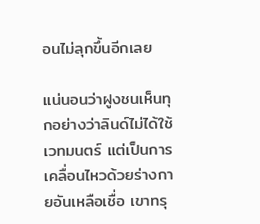อนไม่ลุกขึ้นอีกเลย

แน่นอนว่าฝูงชนเห็นทุกอย่างว่าลินด์ไม่ได้ใช้เวทมนตร์ แต่เป็นการเคลื่อนไหวด้วยร่างกายอันเหลือเชื่อ เขาทรุ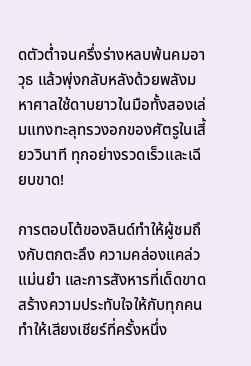ดตัวต่ำจนครึ่งร่างหลบพ้นคมอาวุธ แล้วพุ่งกลับหลังด้วยพลังมหาศาลใช้ดาบยาวในมือทั้งสองเล่มแทงทะลุทรวงอกของศัตรูในเสี้ยววินาที ทุกอย่างรวดเร็วและเฉียบขาด!

การตอบโต้ของลินด์ทำให้ผู้ชมถึงกับตกตะลึง ความคล่องแคล่ว แม่นยำ และการสังหารที่เด็ดขาดสร้างความประทับใจให้กับทุกคน ทำให้เสียงเชียร์ที่ครั้งหนึ่ง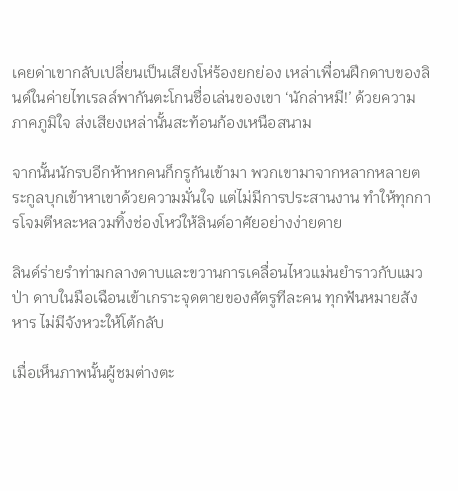เคยด่าเขากลับเปลี่ยนเป็นเสียงโห่ร้องยกย่อง เหล่าเพื่อนฝึกดาบของลินด์ในค่ายไทเรลล์พากันตะโกนชื่อเล่นของเขา ‘นักล่าหมี!’ ด้วยความภาคภูมิใจ ส่งเสียงเหล่านั้นสะท้อนก้องเหนือสนาม

จากนั้นนักรบอีกห้าหกคนก็กรูกันเข้ามา พวกเขามาจากหลากหลายตระกูลบุกเข้าหาเขาด้วยความมั่นใจ แต่ไม่มีการประสานงาน ทำให้ทุกการโจมตีหละหลวมทิ้งช่องโหว่ให้ลินด์อาศัยอย่างง่ายดาย

ลินด์ร่ายรำท่ามกลางดาบและขวานการเคลื่อนไหวแม่นยำราวกับแมวป่า ดาบในมือเฉือนเข้าเกราะจุดตายของศัตรูทีละคน ทุกฟันหมายสังหาร ไม่มีจังหวะให้โต้กลับ

เมื่อเห็นภาพนั้นผู้ชมต่างตะ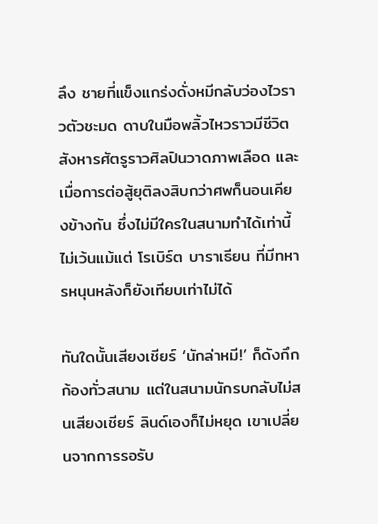ลึง ชายที่แข็งแกร่งดั่งหมีกลับว่องไวราวตัวชะมด ดาบในมือพลิ้วไหวราวมีชีวิตสังหารศัตรูราวศิลปินวาดภาพเลือด และเมื่อการต่อสู้ยุติลงสิบกว่าศพก็นอนเคียงข้างกัน ซึ่งไม่มีใครในสนามทำได้เท่านี้ ไม่เว้นแม้แต่ โรเบิร์ต บาราเธียน ที่มีทหารหนุนหลังก็ยังเทียบเท่าไม่ได้

ทันใดนั้นเสียงเชียร์ ‘นักล่าหมี!’ ก็ดังกึกก้องทั่วสนาม แต่ในสนามนักรบกลับไม่สนเสียงเชียร์ ลินด์เองก็ไม่หยุด เขาเปลี่ยนจากการรอรับ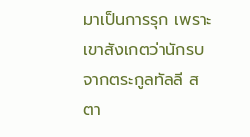มาเป็นการรุก เพราะเขาสังเกตว่านักรบจากตระกูลทัลลี สตา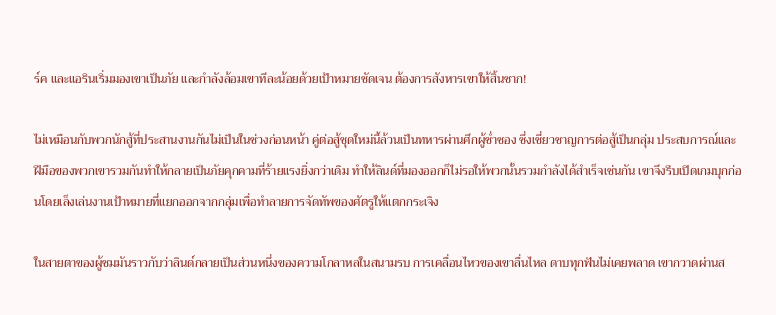ร์ค และแอรินเริ่มมองเขาเป็นภัย และกำลังล้อมเขาทีละน้อยด้วยเป้าหมายชัดเจน ต้องการสังหารเขาให้สิ้นซาก!

ไม่เหมือนกับพวกนักสู้ที่ประสานงานกันไม่เป็นในช่วงก่อนหน้า คู่ต่อสู้ชุดใหม่นี้ล้วนเป็นทหารผ่านศึกผู้ช่ำชอง ซึ่งเชี่ยวชาญการต่อสู้เป็นกลุ่ม ประสบการณ์และฝีมือของพวกเขารวมกันทำให้กลายเป็นภัยคุกคามที่ร้ายแรงยิ่งกว่าเดิม ทำให้ลินด์ที่มองออกก็ไม่รอให้พวกนั้นรวมกำลังได้สำเร็จเช่นกัน เขาจึงรีบเปิดเกมบุกก่อนโดยเล็งเล่นงานเป้าหมายที่แยกออกจากกลุ่มเพื่อทำลายการจัดทัพของศัตรูให้แตกกระเจิง

ในสายตาของผู้ชมมันราวกับว่าลินด์กลายเป็นส่วนหนึ่งของความโกลาหลในสนามรบ การเคลื่อนไหวของเขาลื่นไหล ดาบทุกฟันไม่เคยพลาด เขากวาดผ่านส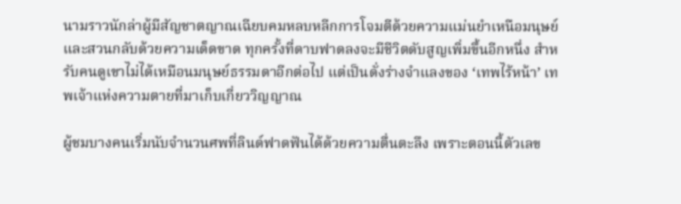นามราวนักล่าผู้มีสัญชาตญาณเฉียบคมหลบหลีกการโจมตีด้วยความแม่นยำเหนือมนุษย์ และสวนกลับด้วยความเด็ดขาด ทุกครั้งที่ดาบฟาดลงจะมีชีวิตดับสูญเพิ่มขึ้นอีกหนึ่ง สำหรับคนดูเขาไม่ได้เหมือนมนุษย์ธรรมดาอีกต่อไป แต่เป็นดั่งร่างจำแลงของ ‘เทพไร้หน้า’ เทพเจ้าแห่งความตายที่มาเก็บเกี่ยววิญญาณ

ผู้ชมบางคนเริ่มนับจำนวนศพที่ลินด์ฟาดฟันได้ด้วยความตื่นตะลึง เพราะตอนนี้ตัวเลข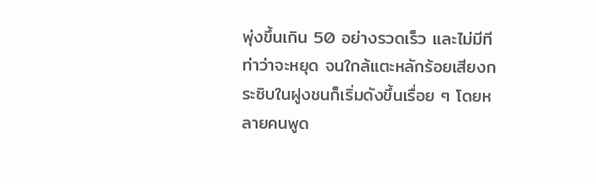พุ่งขึ้นเกิน 50 อย่างรวดเร็ว และไม่มีทีท่าว่าจะหยุด จนใกล้แตะหลักร้อยเสียงกระซิบในฝูงชนก็เริ่มดังขึ้นเรื่อย ๆ โดยหลายคนพูด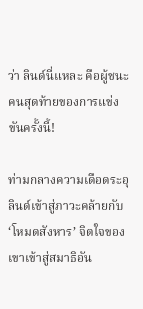ว่า ลินด์นี่แหละ คือผู้ชนะคนสุดท้ายของการแข่งขันครั้งนี้!

ท่ามกลางความเดือดระอุลินด์เข้าสู่ภาวะคล้ายกับ ‘โหมดสังหาร’ จิตใจของเขาเข้าสู่สมาธิอัน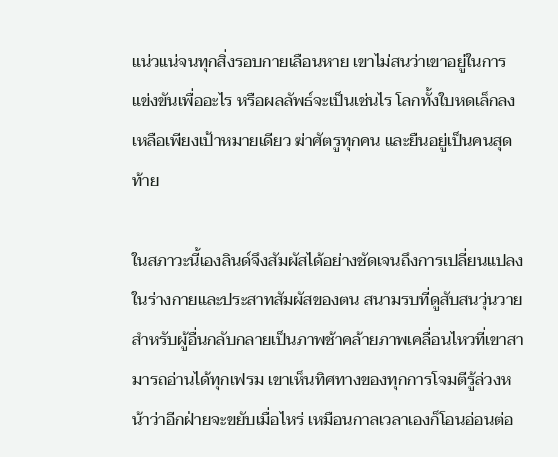แน่วแน่จนทุกสิ่งรอบกายเลือนหาย เขาไม่สนว่าเขาอยู่ในการแข่งขันเพื่ออะไร หรือผลลัพธ์จะเป็นเช่นไร โลกทั้งใบหดเล็กลงเหลือเพียงเป้าหมายเดียว ฆ่าศัตรูทุกคน และยืนอยู่เป็นคนสุดท้าย

ในสภาวะนี้เองลินด์จึงสัมผัสได้อย่างชัดเจนถึงการเปลี่ยนแปลงในร่างกายและประสาทสัมผัสของตน สนามรบที่ดูสับสนวุ่นวายสำหรับผู้อื่นกลับกลายเป็นภาพช้าคล้ายภาพเคลื่อนไหวที่เขาสามารถอ่านได้ทุกเฟรม เขาเห็นทิศทางของทุกการโจมตีรู้ล่วงหน้าว่าอีกฝ่ายจะขยับเมื่อไหร่ เหมือนกาลเวลาเองก็โอนอ่อนต่อ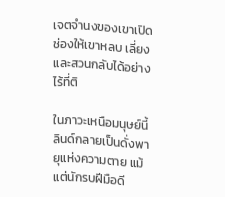เจตจำนงของเขาเปิดช่องให้เขาหลบ เลี่ยง และสวนกลับได้อย่างไร้ที่ติ

ในภาวะเหนือมนุษย์นี้ลินด์กลายเป็นดั่งพายุแห่งความตาย แม้แต่นักรบฝีมือดี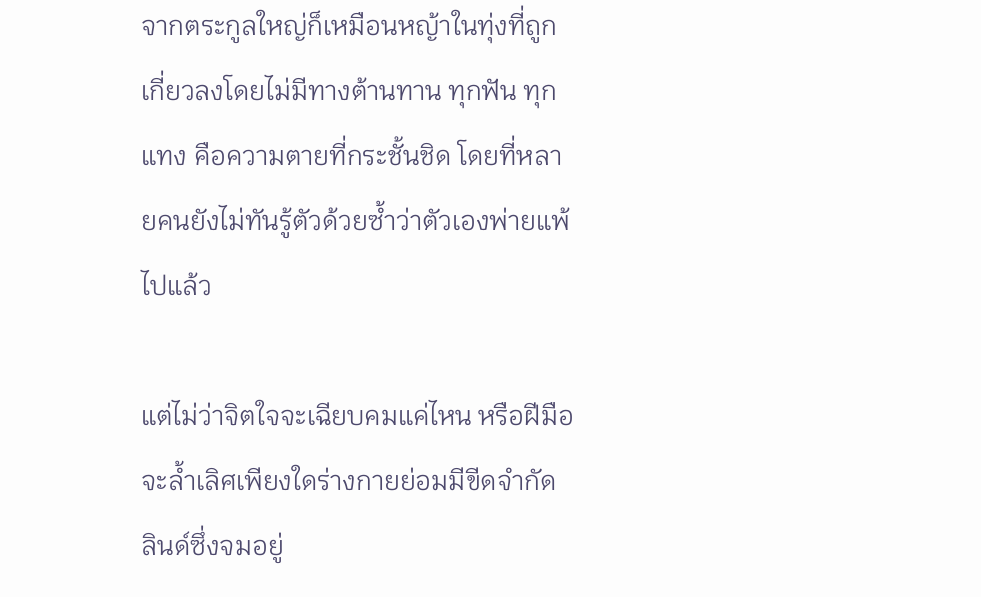จากตระกูลใหญ่ก็เหมือนหญ้าในทุ่งที่ถูกเกี่ยวลงโดยไม่มีทางต้านทาน ทุกฟัน ทุกแทง คือความตายที่กระชั้นชิด โดยที่หลายคนยังไม่ทันรู้ตัวด้วยซ้ำว่าตัวเองพ่ายแพ้ไปแล้ว

แต่ไม่ว่าจิตใจจะเฉียบคมแค่ไหน หรือฝีมือจะล้ำเลิศเพียงใดร่างกายย่อมมีขีดจำกัด ลินด์ซึ่งจมอยู่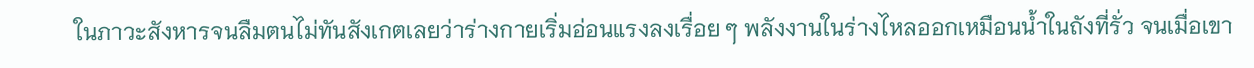ในภาวะสังหารจนลืมตนไม่ทันสังเกตเลยว่าร่างกายเริ่มอ่อนแรงลงเรื่อย ๆ พลังงานในร่างไหลออกเหมือนน้ำในถังที่รั่ว จนเมื่อเขา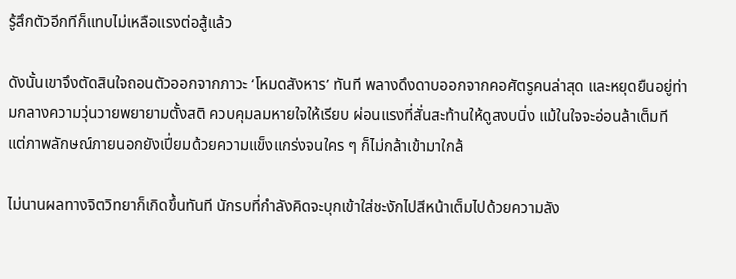รู้สึกตัวอีกทีก็แทบไม่เหลือแรงต่อสู้แล้ว

ดังนั้นเขาจึงตัดสินใจถอนตัวออกจากภาวะ ‘โหมดสังหาร’ ทันที พลางดึงดาบออกจากคอศัตรูคนล่าสุด และหยุดยืนอยู่ท่ามกลางความวุ่นวายพยายามตั้งสติ ควบคุมลมหายใจให้เรียบ ผ่อนแรงที่สั่นสะท้านให้ดูสงบนิ่ง แม้ในใจจะอ่อนล้าเต็มที แต่ภาพลักษณ์ภายนอกยังเปี่ยมด้วยความแข็งแกร่งจนใคร ๆ ก็ไม่กล้าเข้ามาใกล้

ไม่นานผลทางจิตวิทยาก็เกิดขึ้นทันที นักรบที่กำลังคิดจะบุกเข้าใส่ชะงักไปสีหน้าเต็มไปด้วยความลัง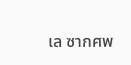เล ซากศพ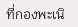ที่กองพะเนิ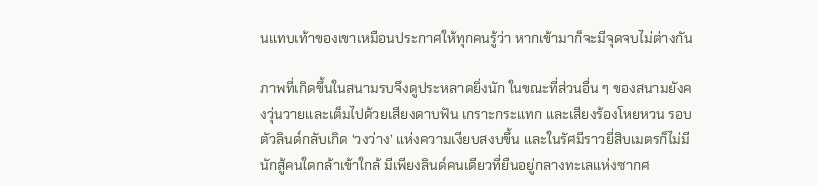นแทบเท้าของเขาเหมือนประกาศให้ทุกคนรู้ว่า หากเข้ามาก็จะมีจุดจบไม่ต่างกัน

ภาพที่เกิดขึ้นในสนามรบจึงดูประหลาดยิ่งนัก ในขณะที่ส่วนอื่น ๆ ของสนามยังคงวุ่นวายและเต็มไปด้วยเสียงดาบฟัน เกราะกระแทก และเสียงร้องโหยหวน รอบตัวลินด์กลับเกิด ‘วงว่าง’ แห่งความเงียบสงบขึ้น และในรัศมีราวยี่สิบเมตรก็ไม่มีนักสู้คนใดกล้าเข้าใกล้ มีเพียงลินด์คนเดียวที่ยืนอยู่กลางทะเลแห่งซากศ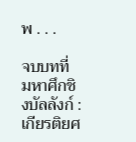พ . . .

จบบทที่ มหาศึกชิงบัลลังก์ : เกียรติยศ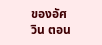ของอัศวิน ตอน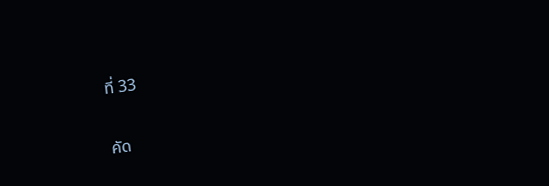ที่ 33

คัด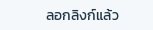ลอกลิงก์แล้ว